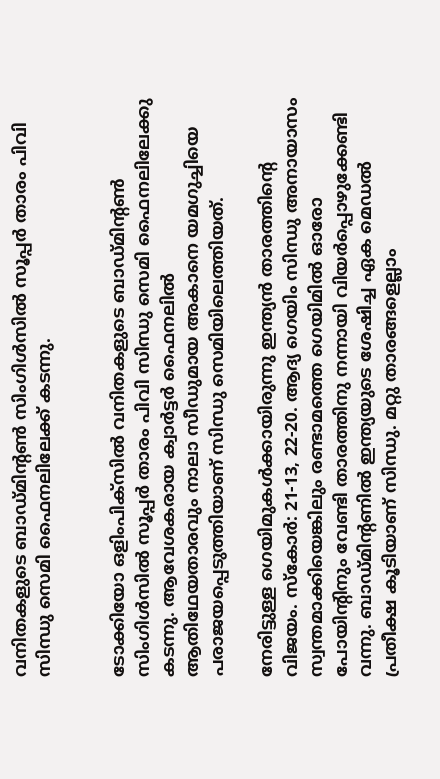വനിതകളുടെ ബാഡ്മിന്റണ്‍ സിംഗിള്‍സില്‍ സൂപ്പര്‍ താരം പിവി സിന്ധു സെമി ഫൈനലിലേക്ക് കടന്നു.


ടോക്കിയോ ഒളിംപിക്‌സില്‍ വനിതകളുടെ ബാഡ്മിന്റണ്‍ സിംഗിള്‍സില്‍ സൂപ്പര്‍ താരം പിവി സിന്ധു സെമി ഫൈനലിലേക്കു കടന്നു. ആവേശകരായ ക്വാര്‍ട്ടര്‍ ഫൈനലില്‍ ആതിഥേയതാരവും നാലാ സീഡുമായ അകാനെ യമഗുച്ചിയെ പരാജയപ്പെടുത്തിയാണ് സിന്ധു സെമിയിലെത്തിയത്.

നേരിട്ടുള്ള ഗെയിമുകള്‍ക്കായിരുന്നു ഇന്ത്യന്‍ താരത്തിന്റെ വിജയം. സ്‌കോര്‍: 21-13, 22-20. ആദ്യ ഗെയിം സിന്ധു അനായാസം സ്വന്തമാക്കിയെങ്കിലും രണ്ടാമത്തെ ഗെയിമില്‍ ഓരോ പോയിന്റിനും വേണ്ടി താരത്തിനു നന്നായി വിയര്‍പ്പൊഴുക്കേണ്ടി വന്നു. ബാഡ്മിന്റണില്‍ ഇന്ത്യയുടെ ശേഷിച്ച ഏക മെഡല്‍ പ്രതീക്ഷ കൂടിയാണ് സിന്ധു. മറ്റു താരങ്ങളെല്ലാം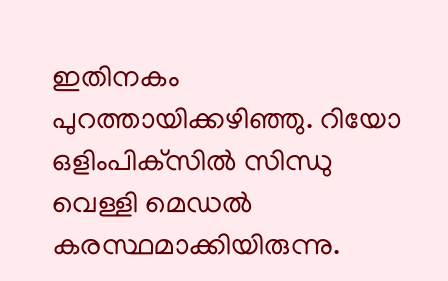ഇതിനകം പുറത്തായിക്കഴിഞ്ഞു. റിയോ ഒളിംപിക്‌സില്‍ സിന്ധു വെള്ളി മെഡല്‍ കരസ്ഥമാക്കിയിരുന്നു.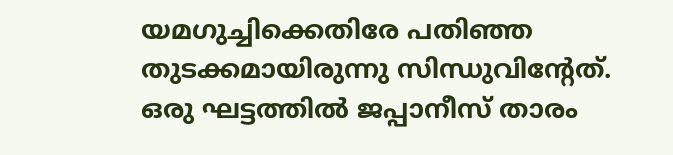യമഗുച്ചിക്കെതിരേ പതിഞ്ഞ തുടക്കമായിരുന്നു സിന്ധുവിന്റേത്. ഒരു ഘട്ടത്തില്‍ ജപ്പാനീസ് താരം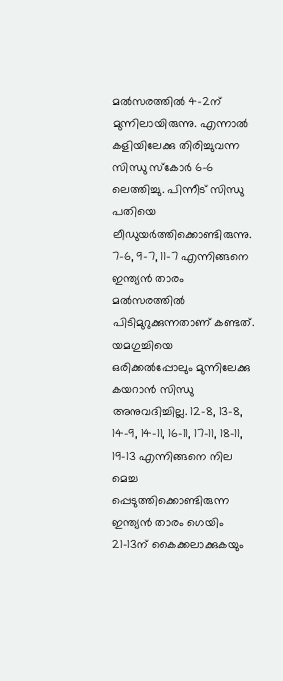മല്‍സരത്തില്‍ 4-2ന് മുന്നിലായിരുന്നു. എന്നാല്‍ കളിയിലേക്കു തിരിച്ചുവന്ന സിന്ധു സ്‌കോര്‍ 6-6 ലെത്തിച്ചു. പിന്നീട് സിന്ധു പതിയെ ലീഡുയര്‍ത്തിക്കൊണ്ടിരുന്നു. 7-6, 9-7, 11-7 എന്നിങ്ങനെ ഇന്ത്യന്‍ താരം മല്‍സരത്തില്‍ പിടിമുറുക്കുന്നതാണ് കണ്ടത്. യമഗുച്ചിയെ ഒരിക്കല്‍പ്പോലും മുന്നിലേക്കു കയറാന്‍ സിന്ധു അനുവദിച്ചില്ല. 12-8, 13-8, 14-9, 14-11, 16-11, 17-11, 18-11, 19-13 എന്നിങ്ങനെ നില മെച്ച പ്പെടുത്തിക്കൊണ്ടിരുന്ന ഇന്ത്യന്‍ താരം ഗെയിം 21-13ന് കൈക്കലാക്കുകയും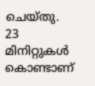ചെയ്തു. 23 മിനിറ്റുകള്‍ കൊണ്ടാണ്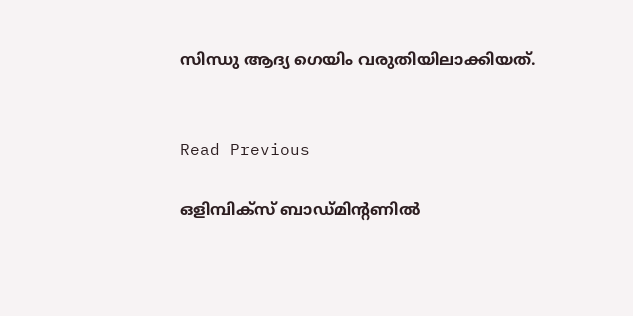സിന്ധു ആദ്യ ഗെയിം വരുതിയിലാക്കിയത്.


Read Previous

ഒളിമ്പിക്‌സ് ബാഡ്മിന്റണില്‍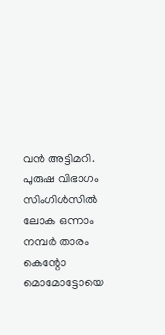വന്‍ അട്ടിമറി. പുരുഷ വിഭാഗം സിംഗിള്‍സില്‍ ലോക ഒന്നാം നമ്പര്‍ താരം കെന്റോ മൊമോട്ടോയെ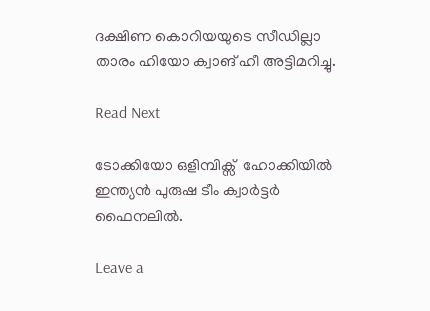ദക്ഷിണ കൊറിയയുടെ സീഡില്ലാ താരം ഹിയോ ക്വാങ് ഹീ അട്ടിമറിച്ചു.

Read Next

ടോക്കിയോ ഒളിമ്പിക്സ്  ഹോക്കിയില്‍ ഇന്ത്യന്‍ പുരുഷ ടീം ക്വാര്‍ട്ടര്‍ ഫൈനലില്‍.

Leave a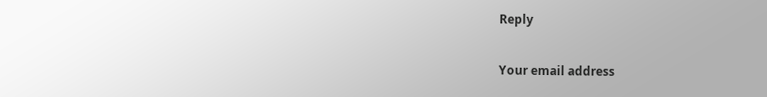Reply

Your email address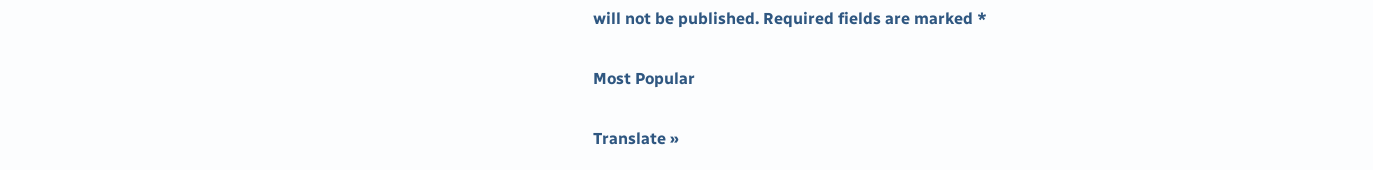will not be published. Required fields are marked *

Most Popular

Translate »